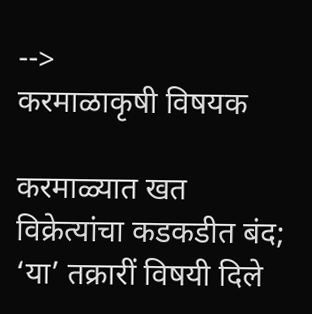-->
करमाळाकृषी विषयक

करमाळ्यात खत विक्रेत्यांचा कडकडीत बंद; ‘या’ तक्रारीं विषयी दिले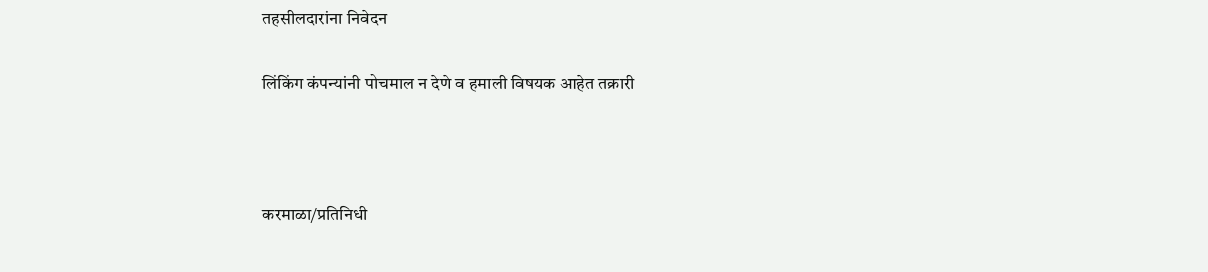तहसीलदारांना निवेदन

लिंकिंग कंपन्यांनी पोचमाल न देणे व हमाली विषयक आहेत तक्रारी



करमाळा/प्रतिनिधी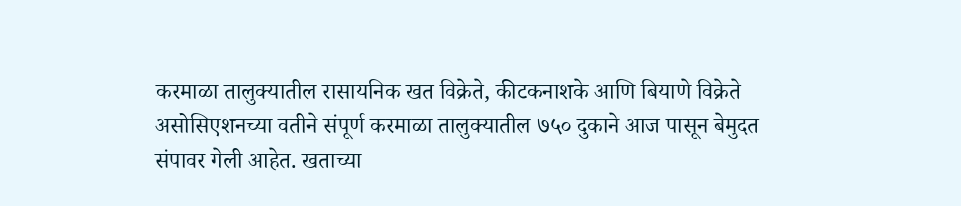करमाळा तालुक्यातील रासायनिक खत विक्रेते, कीटकनाशके आणि बियाणे विक्रेते असोसिएशनच्या वतीने संपूर्ण करमाळा तालुक्यातील ७५० दुकाने आज पासून बेमुदत संपावर गेली आहेत. खताच्या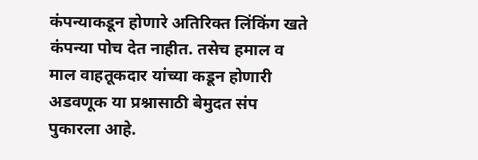कंपन्याकडून होणारे अतिरिक्त लिंकिंग खते कंपन्या पोच देत नाहीत. तसेच हमाल व माल वाहतूकदार यांच्या कडून होणारी अडवणूक या प्रश्नासाठी बेमुदत संप पुकारला आहे.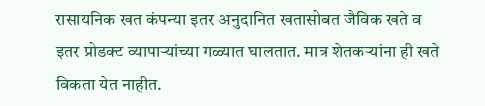रासायनिक खत कंपन्या इतर अनुदानित खतासोबत जैविक खते व इतर प्रोडक्ट व्यापाऱ्यांच्या गळ्यात घालतात. मात्र शेतकऱ्यांना ही खते विकता येत नाहीत.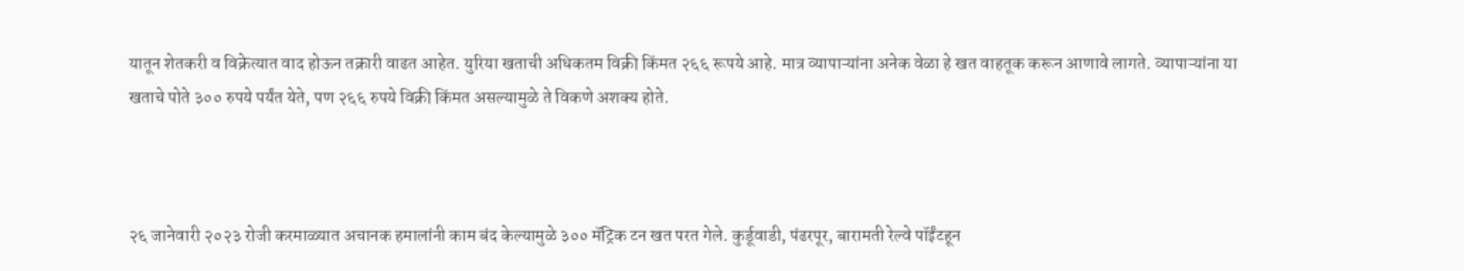यातून शेतकरी व विक्रेत्यात वाद होऊन तक्रारी वाढत आहेत. युरिया खताची अधिकतम विक्री किंमत २६६ रूपये आहे. मात्र व्यापाऱ्यांना अनेक वेळा हे खत वाहतूक करून आणावे लागते. व्यापाऱ्यांना या खताचे पोते ३०० रुपये पर्यंत येते, पण २६६ रुपये विक्री किंमत असल्यामुळे ते विकणे अशक्य होते.



२६ जानेवारी २०२३ रोजी करमाळ्यात अचानक हमालांनी काम बंद केल्यामुळे ३०० मॅट्रिक टन खत परत गेले. कुर्डूवाडी, पंढरपूर, बारामती रेल्वे पॉईंटहून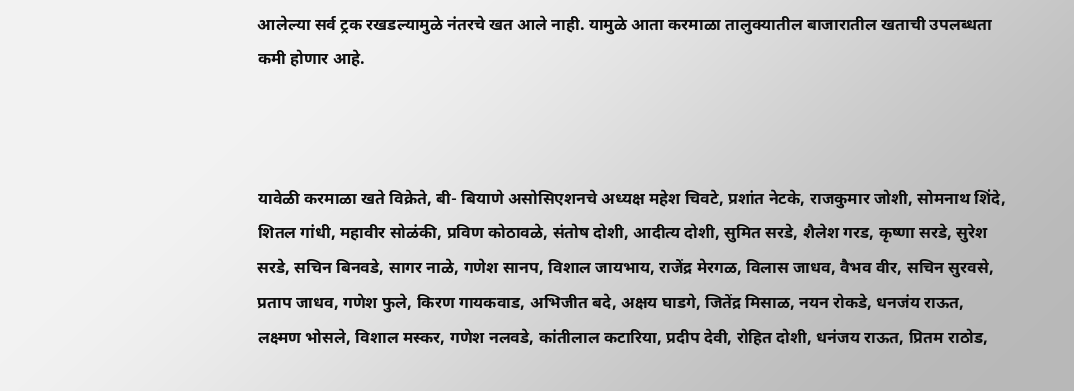आलेल्या सर्व ट्रक रखडल्यामुळे नंतरचे खत आले नाही. यामुळे आता करमाळा तालुक्यातील बाजारातील खताची उपलब्धता कमी होणार आहे.



यावेळी करमाळा खते विक्रेते, बी- बियाणे असोसिएशनचे अध्यक्ष महेश चिवटे, प्रशांत नेटके, राजकुमार जोशी, सोमनाथ शिंदे, शितल गांधी, महावीर सोळंकी, प्रविण कोठावळे, संतोष दोशी, आदीत्य दोशी, सुमित सरडे, शैलेश गरड, कृष्णा सरडे, सुरेश सरडे, सचिन बिनवडे, सागर नाळे, गणेश सानप, विशाल जायभाय, राजेंद्र मेरगळ, विलास जाधव, वैभव वीर, सचिन सुरवसे, प्रताप जाधव, गणेश फुले, किरण गायकवाड, अभिजीत बदे, अक्षय घाडगे, जितेंद्र मिसाळ, नयन रोकडे, धनजंय राऊत, लक्ष्मण भोसले, विशाल मस्कर, गणेश नलवडे, कांतीलाल कटारिया, प्रदीप देवी, रोहित दोशी, धनंजय राऊत, प्रितम राठोड,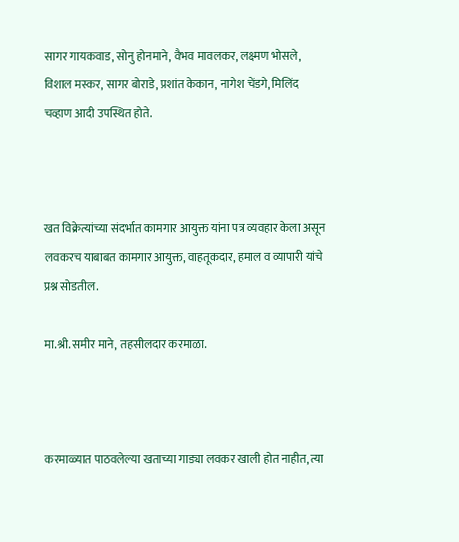सागर गायकवाड, सोनु होनमाने, वैभव मावलकर, लक्ष्मण भोसले, विशाल मस्कर, सागर बोराडे, प्रशांत केकान, नागेश चेंडगे, मिलिंद चव्हाण आदी उपस्थित होते.



खत विक्रेत्यांच्या संदर्भात कामगार आयुक्त यांना पत्र व्यवहार केला असून लवकरच याबाबत कामगार आयुक्त, वाहतूकदार, हमाल व व्यापारी यांचे प्रश्न सोडतील.

मा.श्री. समीर माने, तहसीलदार करमाळा.



करमाळ्यात पाठवलेल्या खताच्या गाड्या लवकर खाली होत नाहीत, त्या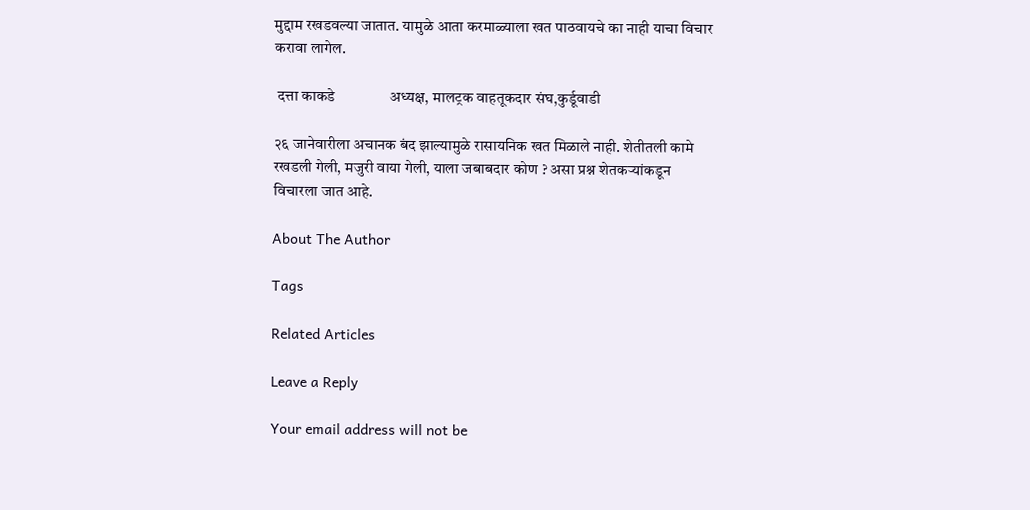मुद्दाम रखडवल्या जातात. यामुळे आता करमाळ्याला खत पाठवायचे का नाही याचा विचार करावा लागेल.

 दत्ता काकडे               अध्यक्ष, मालट्रक वाहतूकदार संघ,कुर्डूवाडी

२६ जानेवारीला अचानक बंद झाल्यामुळे रासायनिक खत मिळाले नाही. शेतीतली कामे रखडली गेली, मजुरी वाया गेली, याला जबाबदार कोण ? असा प्रश्न शेतकऱ्यांकडून विचारला जात आहे.

About The Author

Tags

Related Articles

Leave a Reply

Your email address will not be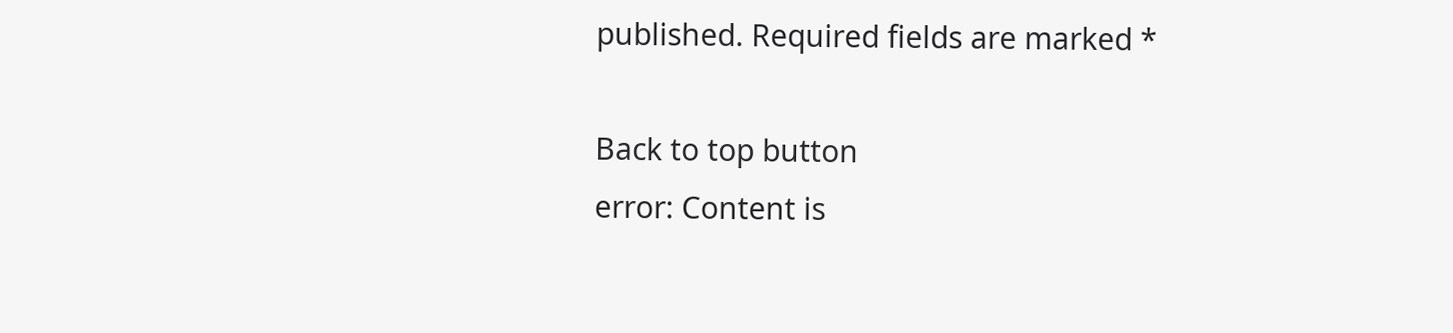published. Required fields are marked *

Back to top button
error: Content is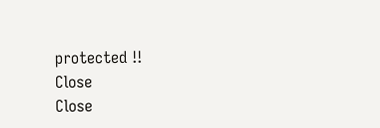protected !!
Close
Close